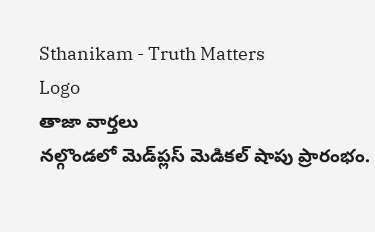Sthanikam - Truth Matters
Logo
తాజా వార్తలు
నల్గొండలో మెడ్‌ప్లస్ మెడికల్ షాపు ప్రారంభం.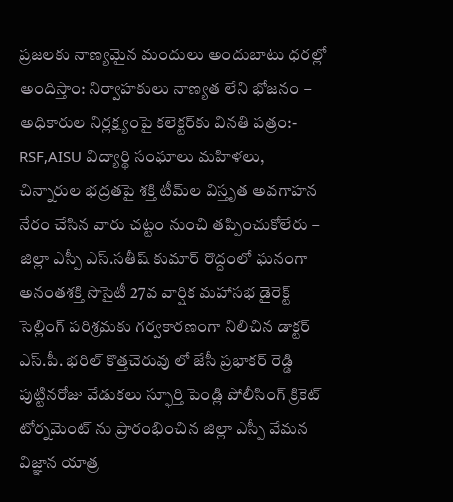ప్రజలకు నాణ్యమైన మందులు అందుబాటు ధరల్లో అందిస్తాం: నిర్వాహకులు నాణ్యత లేని భోజనం – అధికారుల నిర్లక్ష్యంపై కలెక్టర్‌కు వినతి పత్రం:- RSF,AISU విద్యార్థి సంఘాలు మహిళలు, చిన్నారుల భద్రతపై శక్తి టీమ్‌ల విస్తృత అవగాహన నేరం చేసిన వారు చట్టం నుంచి తప్పించుకోలేరు – జిల్లా ఎస్పీ ఎస్.సతీష్ కుమార్ రొద్దంలో ఘనంగా అనంతశక్తి సొసైటీ 27వ వార్షిక మహాసభ డైరెక్ట్ సెల్లింగ్ పరిశ్రమకు గర్వకారణంగా నిలిచిన డాక్టర్ ఎస్.పీ. భరిల్ కొత్తచెరువు లో జేసీ ప్రభాకర్ రెడ్డి పుట్టినరోజు వేడుకలు స్ఫూర్తి పెండ్లి పోలీసింగ్ క్రికెట్ టోర్నమెంట్ ను ప్రారంభించిన జిల్లా ఎస్పీ వేమన విజ్ఞాన యాత్ర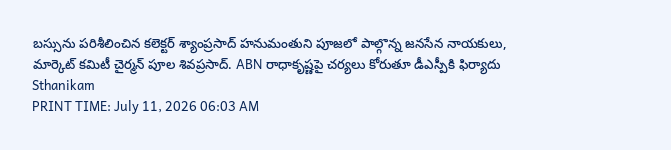బస్సును పరిశీలించిన కలెక్టర్ శ్యాంప్రసాద్ హనుమంతుని పూజలో పాల్గొన్న జనసేన నాయకులు, మార్కెట్ కమిటీ చైర్మన్ పూల శివప్రసాద్. ABN రాధాకృష్ణపై చర్యలు కోరుతూ డీఎస్పీకి ఫిర్యాదు
Sthanikam
PRINT TIME: July 11, 2026 06:03 AM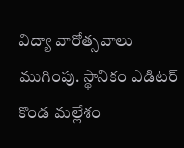విద్యా వారోత్సవాలు ముగింపు. స్థానికం ఎడిటర్ కొండ మల్లేశం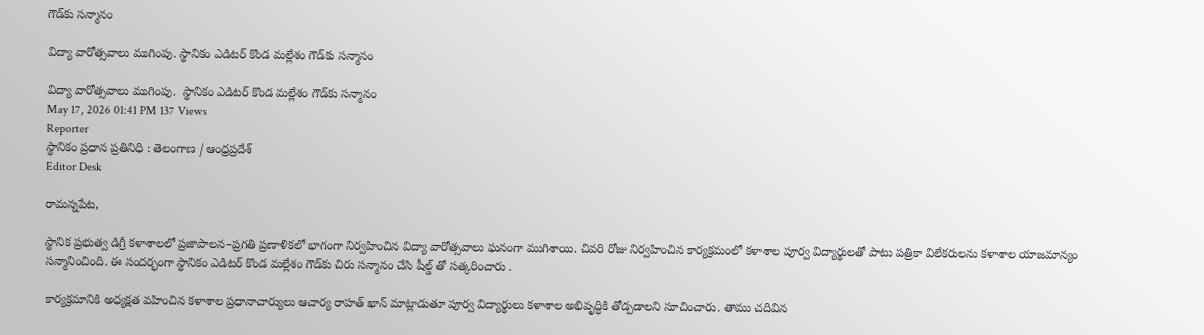గౌడ్‌కు సన్మానం

విద్యా వారోత్సవాలు ముగింపు. స్థానికం ఎడిటర్ కొండ మల్లేశం గౌడ్‌కు సన్మానం

విద్యా వారోత్సవాలు ముగింపు.  స్థానికం ఎడిటర్ కొండ మల్లేశం గౌడ్‌కు సన్మానం
May 17, 2026 01:41 PM 137 Views
Reporter
స్థానికం ప్రధాన ప్రతినిధి : తెలంగాణ / ఆంధ్రప్రదేశ్
Editor Desk

రామన్నపేట,

స్థానిక ప్రభుత్వ డిగ్రీ కళాశాలలో ప్రజాపాలన–ప్రగతి ప్రణాళికలో భాగంగా నిర్వహించిన విద్యా వారోత్సవాలు ఘనంగా ముగిశాయి. చివరి రోజు నిర్వహించిన కార్యక్రమంలో కళాశాల పూర్వ విద్యార్థులతో పాటు పత్రికా విలేకరులను కళాశాల యాజమాన్యం సన్మానించింది. ఈ సందర్భంగా స్థానికం ఎడిటర్ కొండ మల్లేశం గౌడ్‌కు చిరు సన్మానం చేసి షీల్డ్ తో సత్కరించారు .

కార్యక్రమానికి అధ్యక్షత వహించిన కళాశాల ప్రధానాచార్యులు ఆచార్య రాహత్ ఖాన్ మాట్లాడుతూ పూర్వ విద్యార్థులు కళాశాల అభివృద్ధికి తోడ్పడాలని సూచించారు. తాము చదివిన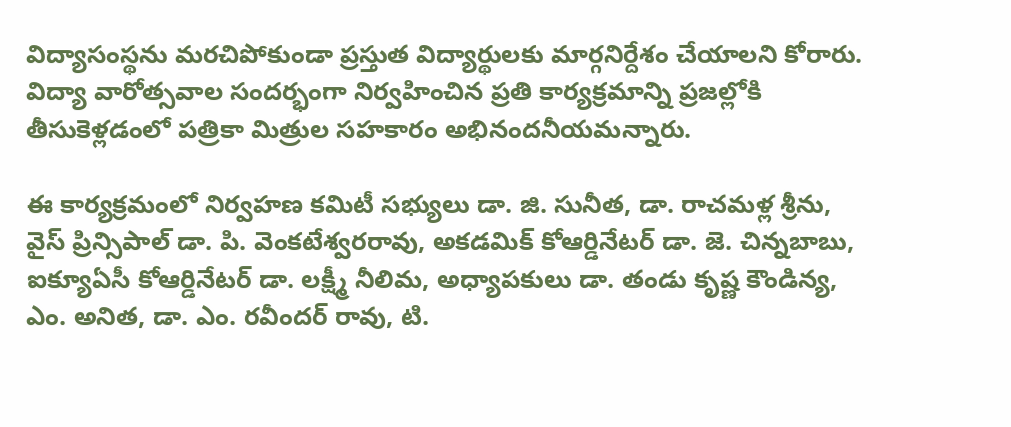విద్యాసంస్థను మరచిపోకుండా ప్రస్తుత విద్యార్థులకు మార్గనిర్దేశం చేయాలని కోరారు. విద్యా వారోత్సవాల సందర్భంగా నిర్వహించిన ప్రతి కార్యక్రమాన్ని ప్రజల్లోకి తీసుకెళ్లడంలో పత్రికా మిత్రుల సహకారం అభినందనీయమన్నారు.

ఈ కార్యక్రమంలో నిర్వహణ కమిటీ సభ్యులు డా. జి. సునీత, డా. రాచమళ్ల శ్రీను, వైస్ ప్రిన్సిపాల్ డా. పి. వెంకటేశ్వరరావు, అకడమిక్ కోఆర్డినేటర్ డా. జె. చిన్నబాబు, ఐక్యూఏసీ కోఆర్డినేటర్ డా. లక్ష్మీ నీలిమ, అధ్యాపకులు డా. తండు కృష్ణ కౌండిన్య, ఎం. అనిత, డా. ఎం. రవీందర్ రావు, టి.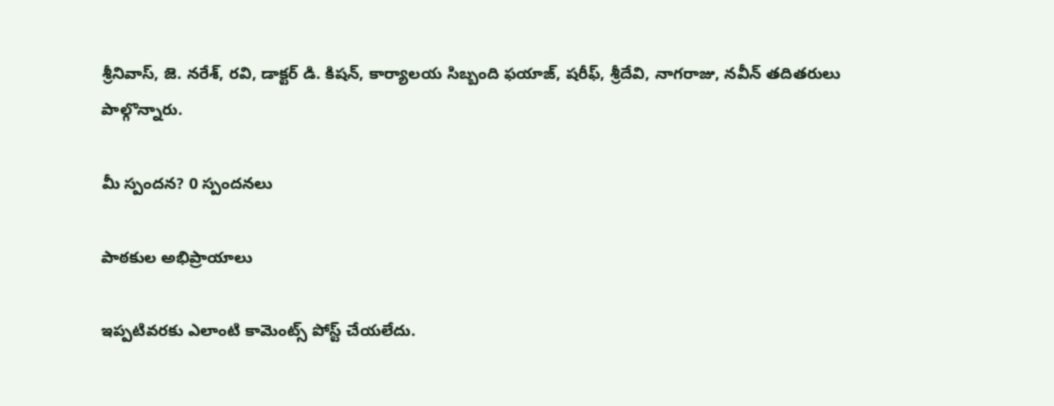శ్రీనివాస్, జె. నరేశ్, రవి, డాక్టర్ డి. కిషన్, కార్యాలయ సిబ్బంది ఫయాజ్, షరీఫ్, శ్రీదేవి, నాగరాజు, నవీన్ తదితరులు పాల్గొన్నారు.

మీ స్పందన? 0 స్పందనలు

పాఠకుల అభిప్రాయాలు

ఇప్పటివరకు ఎలాంటి కామెంట్స్ పోస్ట్ చేయలేదు.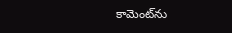కామెంట్‌ను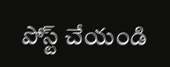పోస్ట్ చేయండి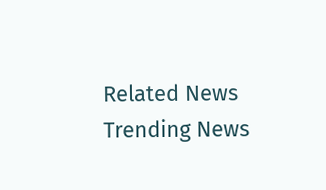Related News
Trending News